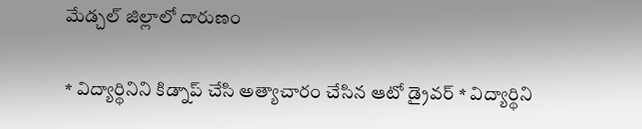మేడ్చల్ జిల్లాలో దారుణం

* విద్యార్థినిని కిడ్నాప్‌ చేసి అత్యాచారం చేసిన ఆటో డ్రైవర్‌ * విద్యార్థిని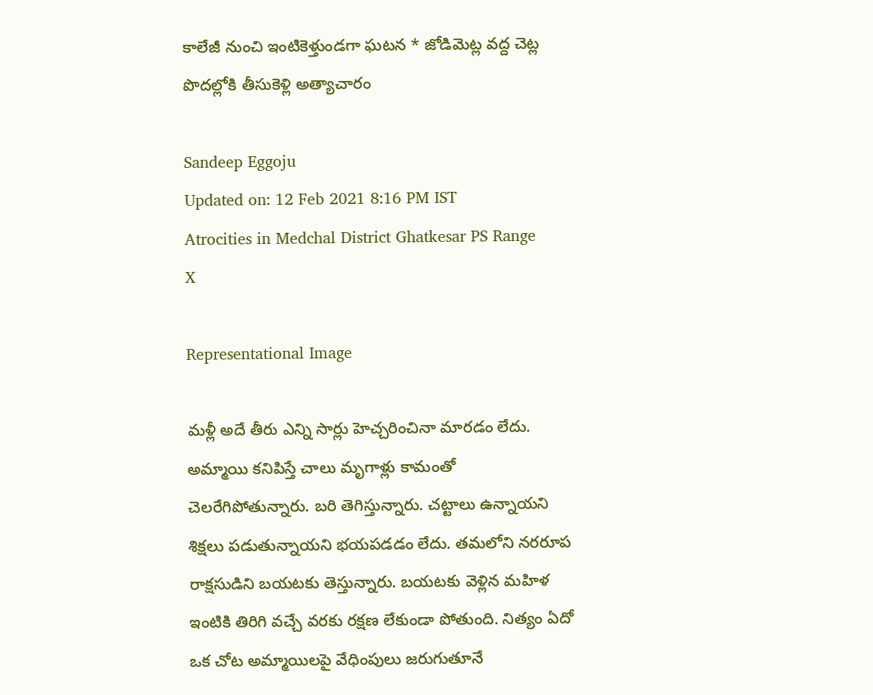కాలేజీ నుంచి ఇంటికెళ్తుండగా ఘటన * జోడిమెట్ల వద్ద చెట్ల పొదల్లోకి తీసుకెళ్లి అత్యాచారం

Sandeep Eggoju
Updated on: 12 Feb 2021 8:16 PM IST
Atrocities in Medchal District Ghatkesar PS Range
X

Representational Image

మళ్లీ అదే తీరు ఎన్ని సార్లు హెచ్చరించినా మారడం లేదు. అమ్మాయి కనిపిస్తే చాలు మృగాళ్లు కామంతో చెలరేగిపోతున్నారు. బరి తెగిస్తున్నారు. చట్టాలు ఉన్నాయని శిక్షలు పడుతున్నాయని భయపడడం లేదు. తమలోని నరరూప రాక్షసుడిని బయటకు తెస్తున్నారు. బయటకు వెళ్లిన మహిళ ఇంటికి తిరిగి వచ్చే వరకు రక్షణ లేకుండా పోతుంది. నిత్యం ఏదో ఒక చోట అమ్మాయిలపై వేధింపులు జరుగుతూనే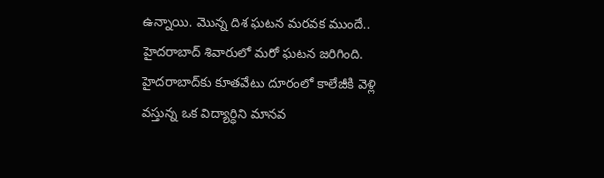ఉన్నాయి. మొన్న దిశ ఘటన మరవక ముందే.. హైదరాబాద్ శివారులో మరో ఘటన జరిగింది. హైదరాబాద్‌కు కూతవేటు దూరంలో కాలేజీకి వెళ్లి వస్తున్న ఒక విద్యార్ధిని మానవ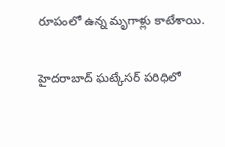రూపంలో ఉన్న మృగాళ్లు కాటేశాయి.

హైదరాబాద్ ఘట్కేసర్ పరిధిలో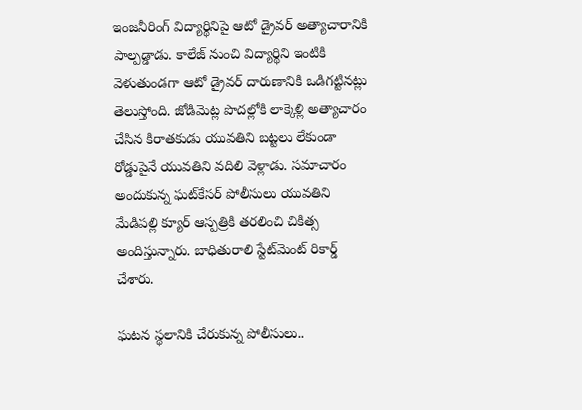ఇంజనీరింగ్ విద్యార్థినిపై ఆటో డ్రైవర్ అత్యాచారానికి పాల్పడ్డాడు. కాలేజ్ నుంచి విద్యార్థిని ఇంటికి వెళుతుండగా ఆటో డ్రైవర్ దారుణానికి ఒడిగట్టినట్లు తెలుస్తోంది. జోడిమెట్ల పొదల్లోకి లాక్కెళ్లి అత్యాచారం చేసిన కిరాతకుడు యువతిని బట్టలు లేకుండా రోడ్డుపైనే యువతిని వదిలి వెళ్లాడు. సమాచారం అందుకున్న ఘట్‌కేసర్ పోలీసులు యువతిని మేడిపల్లి క్యూర్ ఆస్పత్రికి తరలించి చికిత్స అందిస్తున్నారు. బాధితురాలి స్టేట్‌మెంట్ రికార్డ్ చేశారు.

ఘటన స్థలానికి చేరుకున్న పోలీసులు..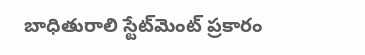బాధితురాలి స్టేట్‌మెంట్ ప్రకారం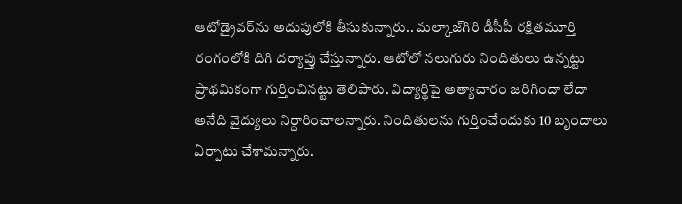ఆటోడ్రైవర్‌ను అదుపులోకి తీసుకున్నారు.. మల్కాజ్‌గిరి డీసీపీ రక్షితమూర్తి రంగంలోకి దిగి దర్యాప్తు చేస్తున్నారు. ఆటోలో నలుగురు నిందితులు ఉన్నట్టు ప్రాథమికంగా గుర్తించినట్టు తెలిపారు. విద్యార్థిపై అత్యాచారం జరిగిందా లేదా అనేది వైద్యులు నిర్దారించాలన్నారు. నిందితులను గుర్తించేందుకు 10 బృందాలు ఏర్పాటు చేశామన్నారు.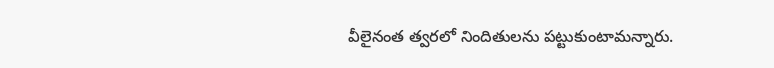వీలైనంత త్వరలో నిందితులను పట్టుకుంటామన్నారు.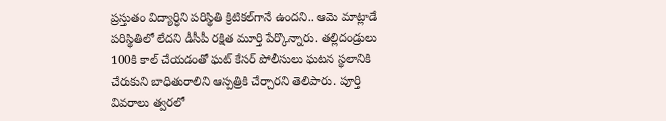ప్రస్తుతం విద్యార్ధిని పరిస్థితి క్రిటికల్‌గానే ఉందని.. ఆమె మాట్లాడే పరిస్థితిలో లేదని డీసీపీ రక్షిత మూర్తి పేర్కొన్నారు. తల్లిదండ్రులు 100కి కాల్ చేయడంతో ఘట్ కేసర్ పోలీసులు ఘటన స్థలానికి చేరుకుని బాధితురాలిని ఆస్పత్రికి చేర్చారని తెలిపారు. పూర్తి వివరాలు త్వరలో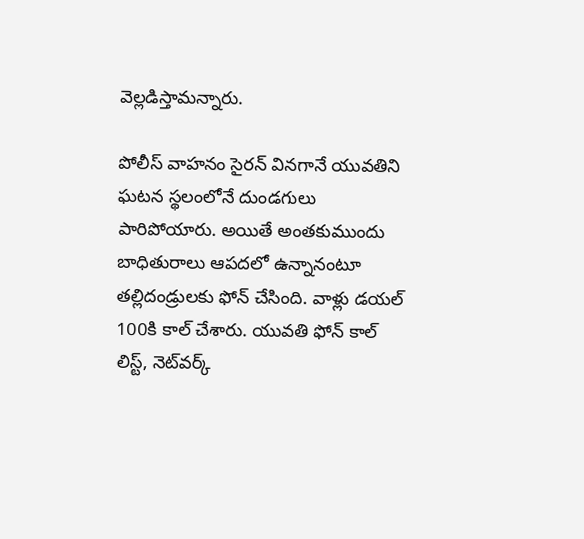వెల్లడిస్తామన్నారు.

పోలీస్ వాహనం సైరన్ వినగానే యువతిని ఘటన స్థలంలోనే దుండగులు పారిపోయారు. అయితే అంతకుముందు బాధితురాలు ఆపదలో ఉన్నానంటూ తల్లిదండ్రులకు ఫోన్ చేసింది. వాళ్లు డయల్ 100కి కాల్ చేశారు. యువతి ఫోన్ కాల్ లిస్ట్, నెట్‌వర్క్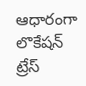ఆధారంగా లొకేషన్ ట్రేస్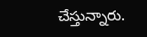చేస్తున్నారు.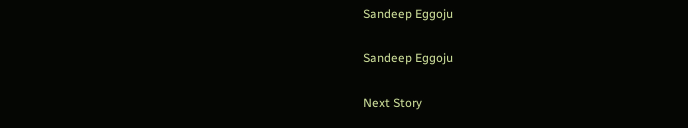Sandeep Eggoju

Sandeep Eggoju

Next Story